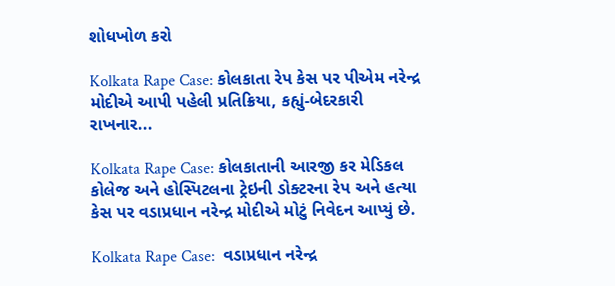શોધખોળ કરો

Kolkata Rape Case: કોલકાતા રેપ કેસ પર પીએમ નરેન્દ્ર મોદીએ આપી પહેલી પ્રતિક્રિયા, કહ્યું-બેદરકારી રાખનાર...

Kolkata Rape Case: કોલકાતાની આરજી કર મેડિકલ કોલેજ અને હોસ્પિટલના ટ્રેઇની ડોક્ટરના રેપ અને હત્યા કેસ પર વડાપ્રધાન નરેન્દ્ર મોદીએ મોટું નિવેદન આપ્યું છે.

Kolkata Rape Case:  વડાપ્રધાન નરેન્દ્ર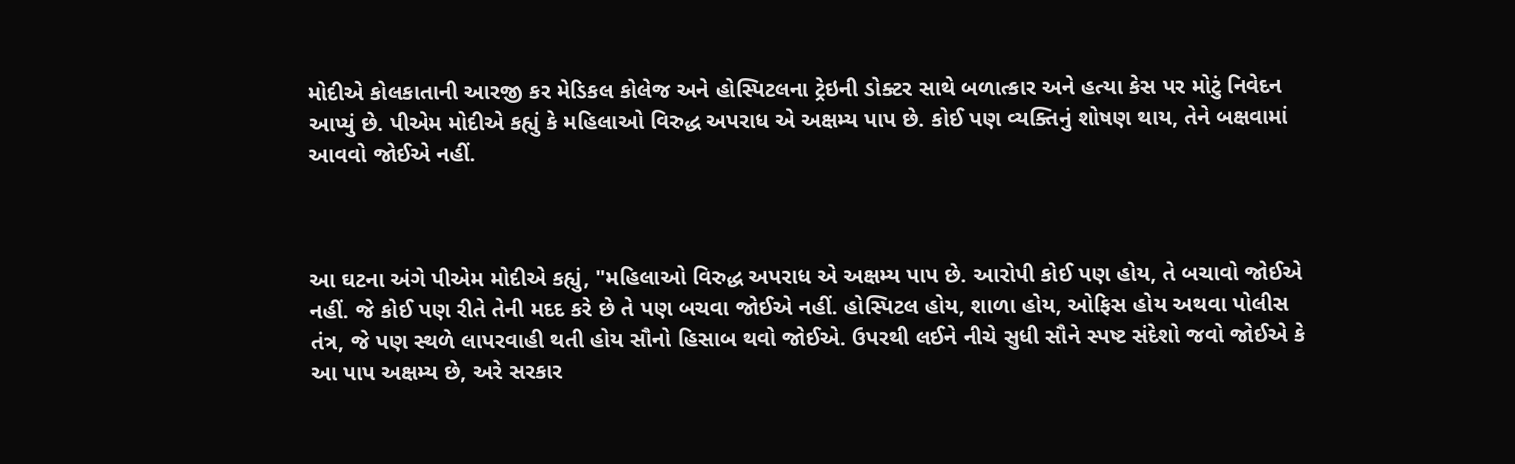મોદીએ કોલકાતાની આરજી કર મેડિકલ કોલેજ અને હોસ્પિટલના ટ્રેઇની ડોક્ટર સાથે બળાત્કાર અને હત્યા કેસ પર મોટું નિવેદન આપ્યું છે. પીએમ મોદીએ કહ્યું કે મહિલાઓ વિરુદ્ધ અપરાધ એ અક્ષમ્ય પાપ છે. કોઈ પણ વ્યક્તિનું શોષણ થાય, તેને બક્ષવામાં આવવો જોઈએ નહીં.



આ ઘટના અંગે પીએમ મોદીએ કહ્યું, "મહિલાઓ વિરુદ્ધ અપરાધ એ અક્ષમ્ય પાપ છે. આરોપી કોઈ પણ હોય, તે બચાવો જોઈએ નહીં. જે કોઈ પણ રીતે તેની મદદ કરે છે તે પણ બચવા જોઈએ નહીં. હોસ્પિટલ હોય, શાળા હોય, ઓફિસ હોય અથવા પોલીસ તંત્ર, જે પણ સ્થળે લાપરવાહી થતી હોય સૌનો હિસાબ થવો જોઈએ. ઉપરથી લઈને નીચે સુધી સૌને સ્પષ્ટ સંદેશો જવો જોઈએ કે આ પાપ અક્ષમ્ય છે, અરે સરકાર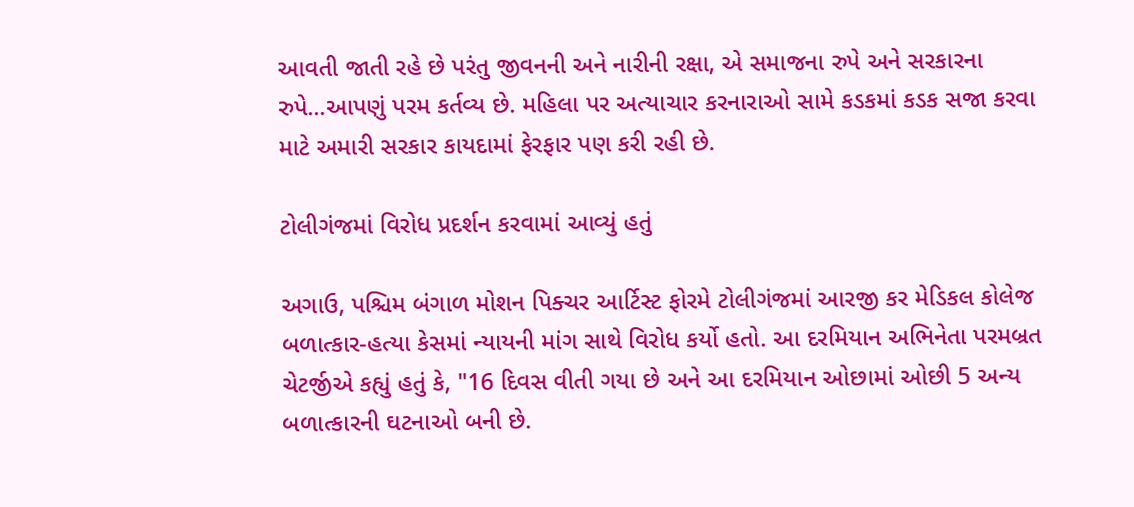આવતી જાતી રહે છે પરંતુ જીવનની અને નારીની રક્ષા, એ સમાજના રુપે અને સરકારના રુપે...આપણું પરમ કર્તવ્ય છે. મહિલા પર અત્યાચાર કરનારાઓ સામે કડકમાં કડક સજા કરવા માટે અમારી સરકાર કાયદામાં ફેરફાર પણ કરી રહી છે.

ટોલીગંજમાં વિરોધ પ્રદર્શન કરવામાં આવ્યું હતું

અગાઉ, પશ્ચિમ બંગાળ મોશન પિક્ચર આર્ટિસ્ટ ફોરમે ટોલીગંજમાં આરજી કર મેડિકલ કોલેજ બળાત્કાર-હત્યા કેસમાં ન્યાયની માંગ સાથે વિરોધ કર્યો હતો. આ દરમિયાન અભિનેતા પરમબ્રત ચેટર્જીએ કહ્યું હતું કે, "16 દિવસ વીતી ગયા છે અને આ દરમિયાન ઓછામાં ઓછી 5 અન્ય બળાત્કારની ઘટનાઓ બની છે.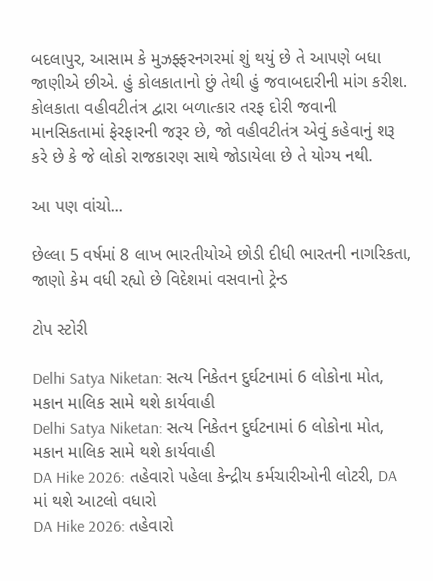બદલાપુર, આસામ કે મુઝફ્ફરનગરમાં શું થયું છે તે આપણે બધા જાણીએ છીએ. હું કોલકાતાનો છું તેથી હું જવાબદારીની માંગ કરીશ. કોલકાતા વહીવટીતંત્ર દ્વારા બળાત્કાર તરફ દોરી જવાની માનસિકતામાં ફેરફારની જરૂર છે, જો વહીવટીતંત્ર એવું કહેવાનું શરૂ કરે છે કે જે લોકો રાજકારણ સાથે જોડાયેલા છે તે યોગ્ય નથી.

આ પણ વાંચો...

છેલ્લા 5 વર્ષમાં 8 લાખ ભારતીયોએ છોડી દીધી ભારતની નાગરિકતા, જાણો કેમ વધી રહ્યો છે વિદેશમાં વસવાનો ટ્રેન્ડ

ટોપ સ્ટોરી

Delhi Satya Niketan: સત્ય નિકેતન દુર્ઘટનામાં 6 લોકોના મોત, મકાન માલિક સામે થશે કાર્યવાહી
Delhi Satya Niketan: સત્ય નિકેતન દુર્ઘટનામાં 6 લોકોના મોત, મકાન માલિક સામે થશે કાર્યવાહી
DA Hike 2026: તહેવારો પહેલા કેન્દ્રીય કર્મચારીઓની લોટરી, DA માં થશે આટલો વધારો
DA Hike 2026: તહેવારો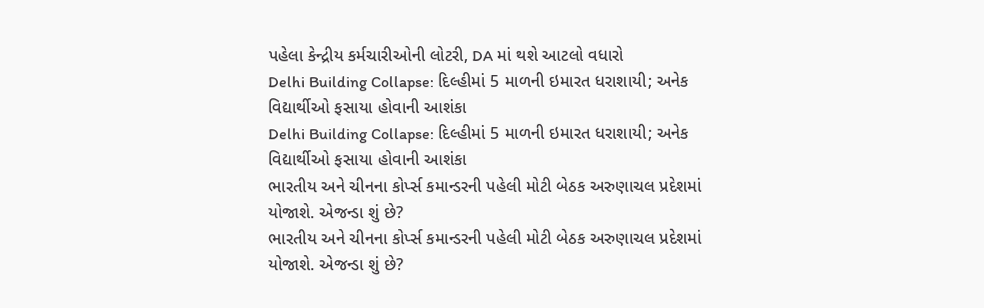પહેલા કેન્દ્રીય કર્મચારીઓની લોટરી, DA માં થશે આટલો વધારો
Delhi Building Collapse: દિલ્હીમાં 5 માળની ઇમારત ધરાશાયી; અનેક વિદ્યાર્થીઓ ફસાયા હોવાની આશંકા
Delhi Building Collapse: દિલ્હીમાં 5 માળની ઇમારત ધરાશાયી; અનેક વિદ્યાર્થીઓ ફસાયા હોવાની આશંકા
ભારતીય અને ચીનના કોર્પ્સ કમાન્ડરની પહેલી મોટી બેઠક અરુણાચલ પ્રદેશમાં યોજાશે. એજન્ડા શું છે?
ભારતીય અને ચીનના કોર્પ્સ કમાન્ડરની પહેલી મોટી બેઠક અરુણાચલ પ્રદેશમાં યોજાશે. એજન્ડા શું છે?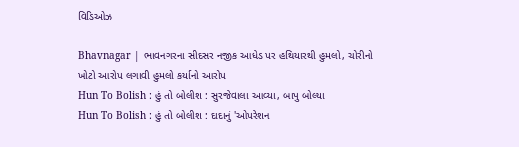વિડિઓઝ

Bhavnagar | ભાવનગરના સીદસર નજીક આધેડ પર હથિયારથી હુમલો, ચોરીનો ખોટો આરોપ લગાવી હુમલો કર્યાનો આરોપ
Hun To Bolish : હું તો બોલીશ : સુરજેવાલા આવ્યા, બાપુ બોલ્યા
Hun To Bolish : હું તો બોલીશ : દાદાનું 'ઓપરેશન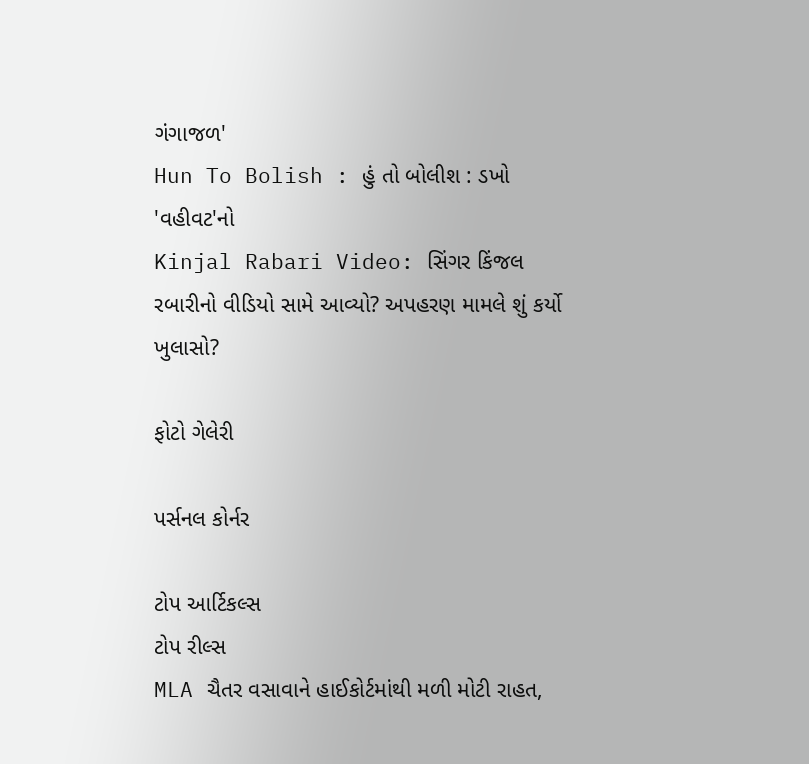ગંગાજળ'
Hun To Bolish : હું તો બોલીશ : ડખો 'વહીવટ'નો
Kinjal Rabari Video: સિંગર કિંજલ રબારીનો વીડિયો સામે આવ્યો? અપહરણ મામલે શું કર્યો ખુલાસો?

ફોટો ગેલેરી

પર્સનલ કોર્નર

ટોપ આર્ટિકલ્સ
ટોપ રીલ્સ
MLA ચૈતર વસાવાને હાઈકોર્ટમાંથી મળી મોટી રાહત,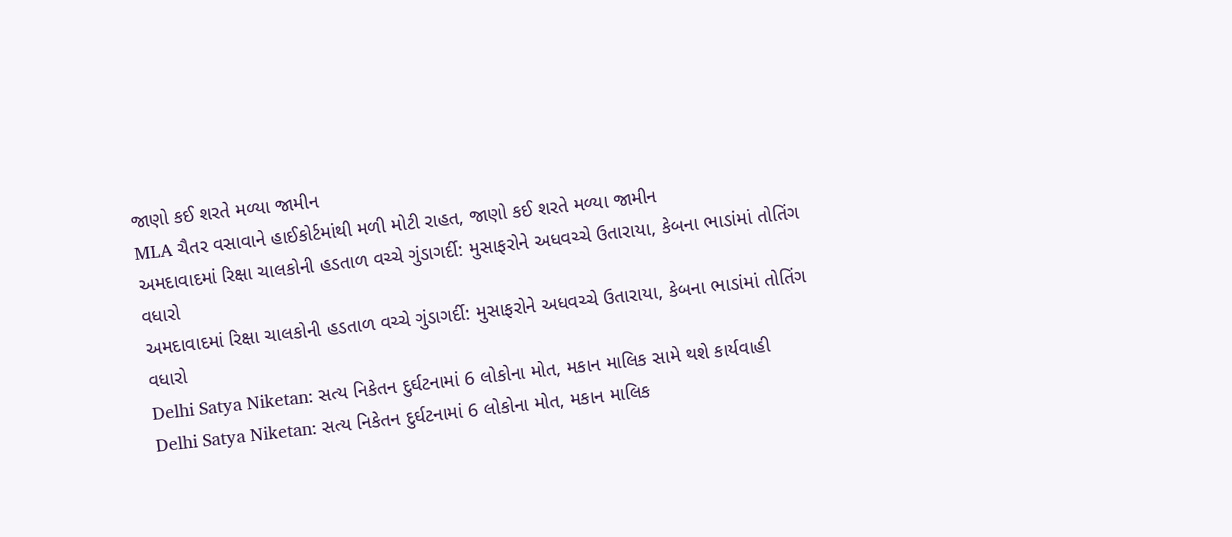જાણો કઈ શરતે મળ્યા જામીન
MLA ચૈતર વસાવાને હાઈકોર્ટમાંથી મળી મોટી રાહત, જાણો કઈ શરતે મળ્યા જામીન
અમદાવાદમાં રિક્ષા ચાલકોની હડતાળ વચ્ચે ગુંડાગર્દી: મુસાફરોને અધવચ્ચે ઉતારાયા, કેબના ભાડાંમાં તોતિંગ વધારો
અમદાવાદમાં રિક્ષા ચાલકોની હડતાળ વચ્ચે ગુંડાગર્દી: મુસાફરોને અધવચ્ચે ઉતારાયા, કેબના ભાડાંમાં તોતિંગ વધારો
Delhi Satya Niketan: સત્ય નિકેતન દુર્ઘટનામાં 6 લોકોના મોત, મકાન માલિક સામે થશે કાર્યવાહી
Delhi Satya Niketan: સત્ય નિકેતન દુર્ઘટનામાં 6 લોકોના મોત, મકાન માલિક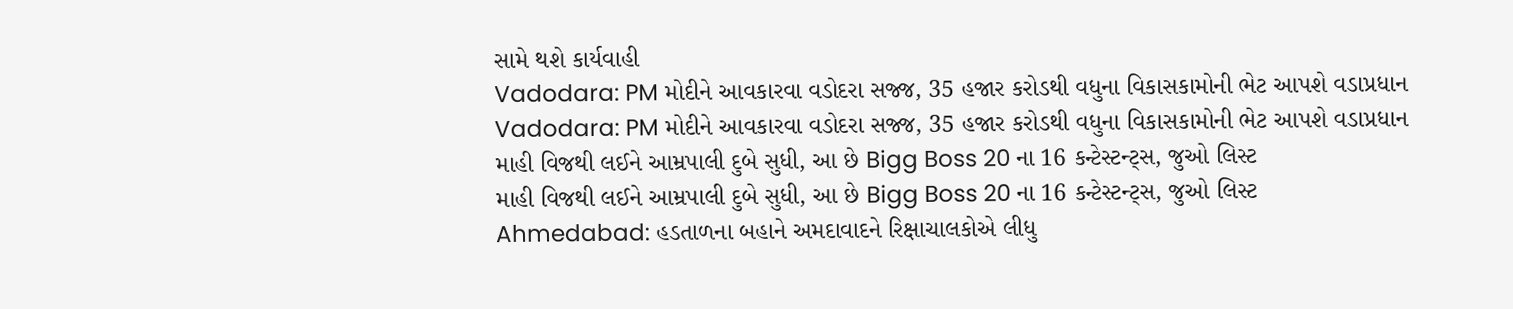સામે થશે કાર્યવાહી
Vadodara: PM મોદીને આવકારવા વડોદરા સજ્જ, 35 હજાર કરોડથી વધુના વિકાસકામોની ભેટ આપશે વડાપ્રધાન
Vadodara: PM મોદીને આવકારવા વડોદરા સજ્જ, 35 હજાર કરોડથી વધુના વિકાસકામોની ભેટ આપશે વડાપ્રધાન
માહી વિજથી લઈને આમ્રપાલી દુબે સુધી, આ છે Bigg Boss 20 ના 16 કન્ટેસ્ટન્ટ્સ, જુઓ લિસ્ટ
માહી વિજથી લઈને આમ્રપાલી દુબે સુધી, આ છે Bigg Boss 20 ના 16 કન્ટેસ્ટન્ટ્સ, જુઓ લિસ્ટ
Ahmedabad: હડતાળના બહાને અમદાવાદને રિક્ષાચાલકોએ લીધુ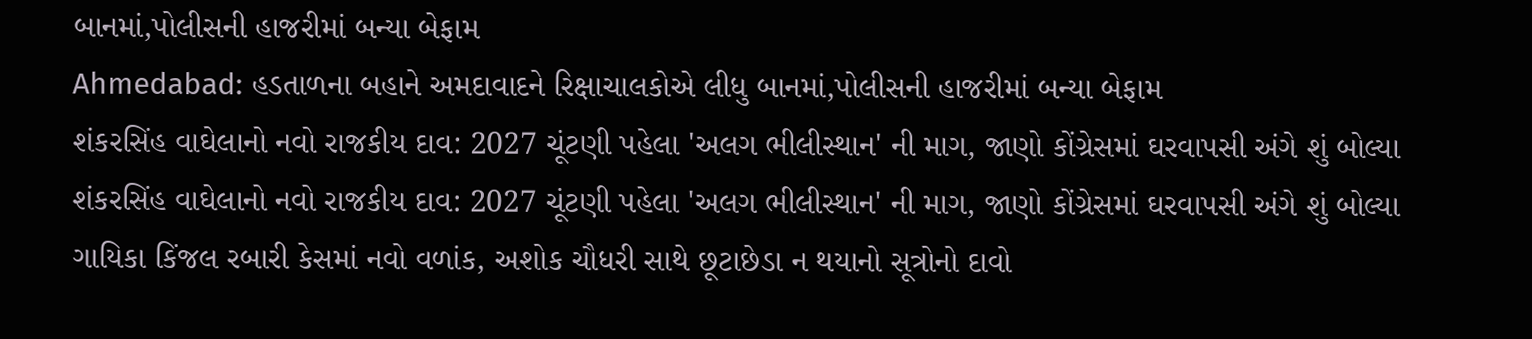બાનમાં,પોલીસની હાજરીમાં બન્યા બેફામ
Ahmedabad: હડતાળના બહાને અમદાવાદને રિક્ષાચાલકોએ લીધુ બાનમાં,પોલીસની હાજરીમાં બન્યા બેફામ
શંકરસિંહ વાઘેલાનો નવો રાજકીય દાવ: 2027 ચૂંટણી પહેલા 'અલગ ભીલીસ્થાન' ની માગ, જાણો કોંગ્રેસમાં ઘરવાપસી અંગે શું બોલ્યા
શંકરસિંહ વાઘેલાનો નવો રાજકીય દાવ: 2027 ચૂંટણી પહેલા 'અલગ ભીલીસ્થાન' ની માગ, જાણો કોંગ્રેસમાં ઘરવાપસી અંગે શું બોલ્યા
ગાયિકા કિંજલ રબારી કેસમાં નવો વળાંક, અશોક ચૌધરી સાથે છૂટાછેડા ન થયાનો સૂત્રોનો દાવો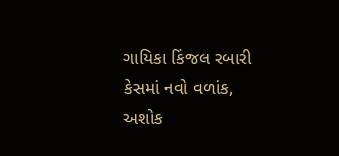ગાયિકા કિંજલ રબારી કેસમાં નવો વળાંક, અશોક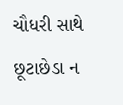ચૌધરી સાથે છૂટાછેડા ન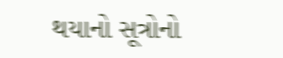થયાનો સૂત્રોનો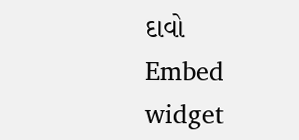દાવો
Embed widget